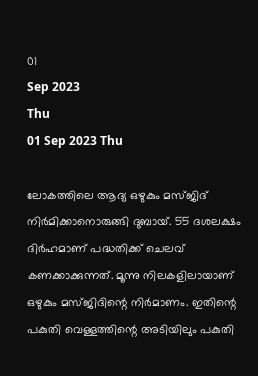01
Sep 2023
Thu
01 Sep 2023 Thu

ലോകത്തിലെ ആദ്യ ഒഴുകും മസ്ജിദ് നിര്‍മിക്കാനൊരുങ്ങി ദുബായ്. 55 ദശലക്ഷം ദിര്‍ഹമാണ് പദ്ധതിക്ക് ചെലവ് കണക്കാക്കുന്നത്. മൂന്നു നിലകളിലായാണ് ഒഴുകും മസ്ജിദിന്റെ നിര്‍മാണം. ഇതിന്റെ പകുതി വെള്ളത്തിന്റെ അടിയിലും പകുതി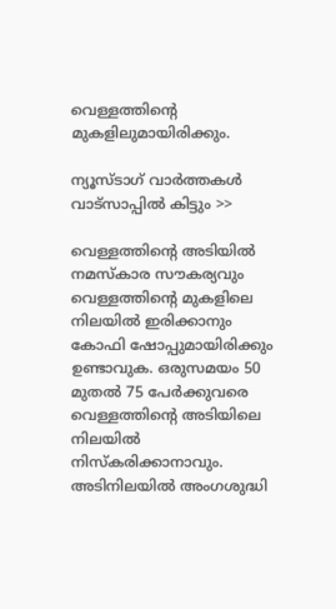വെള്ളത്തിന്റെ മുകളിലുമായിരിക്കും.

ന്യൂസ്ടാഗ് വാര്‍ത്തകള്‍ വാട്‌സാപ്പില്‍ കിട്ടും >>

വെള്ളത്തിന്റെ അടിയില്‍ നമസ്‌കാര സൗകര്യവും വെള്ളത്തിന്റെ മുകളിലെ നിലയില്‍ ഇരിക്കാനും കോഫി ഷോപ്പുമായിരിക്കും ഉണ്ടാവുക. ഒരുസമയം 50 മുതല്‍ 75 പേര്‍ക്കുവരെ വെള്ളത്തിന്റെ അടിയിലെ നിലയില്‍ നിസ്‌കരിക്കാനാവും. അടിനിലയില്‍ അംഗശുദ്ധി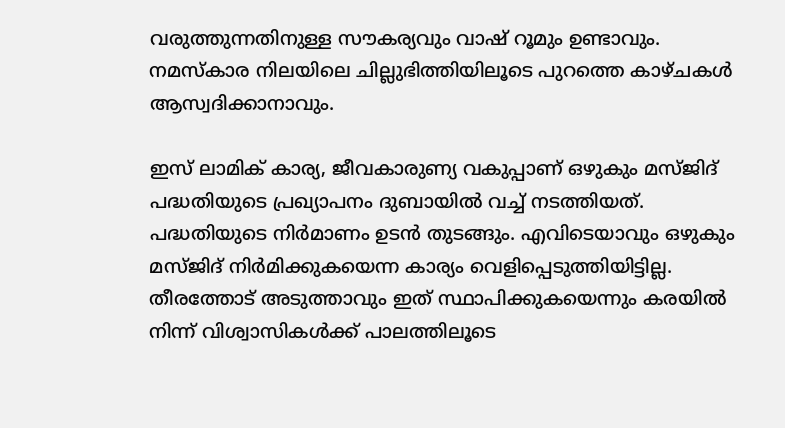വരുത്തുന്നതിനുള്ള സൗകര്യവും വാഷ് റൂമും ഉണ്ടാവും. നമസ്‌കാര നിലയിലെ ചില്ലുഭിത്തിയിലൂടെ പുറത്തെ കാഴ്ചകള്‍ ആസ്വദിക്കാനാവും.

ഇസ് ലാമിക് കാര്യ, ജീവകാരുണ്യ വകുപ്പാണ് ഒഴുകും മസ്ജിദ് പദ്ധതിയുടെ പ്രഖ്യാപനം ദുബായില്‍ വച്ച് നടത്തിയത്. പദ്ധതിയുടെ നിര്‍മാണം ഉടന്‍ തുടങ്ങും. എവിടെയാവും ഒഴുകും മസ്ജിദ് നിര്‍മിക്കുകയെന്ന കാര്യം വെളിപ്പെടുത്തിയിട്ടില്ല. തീരത്തോട് അടുത്താവും ഇത് സ്ഥാപിക്കുകയെന്നും കരയില്‍ നിന്ന് വിശ്വാസികള്‍ക്ക് പാലത്തിലൂടെ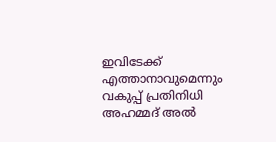ഇവിടേക്ക് എത്താനാവുമെന്നും വകുപ്പ് പ്രതിനിധി അഹമ്മദ് അല്‍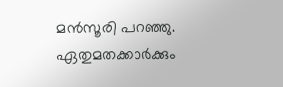മന്‍സൂരി പറഞ്ഞു. ഏതുമതക്കാര്‍ക്കും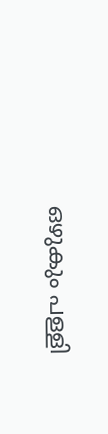ഒഴുകും പള്ളി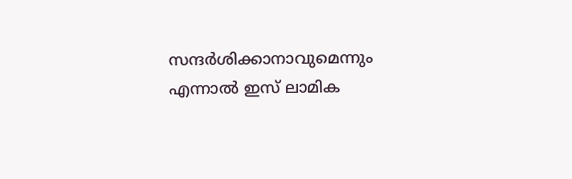സന്ദര്‍ശിക്കാനാവുമെന്നും എന്നാല്‍ ഇസ് ലാമിക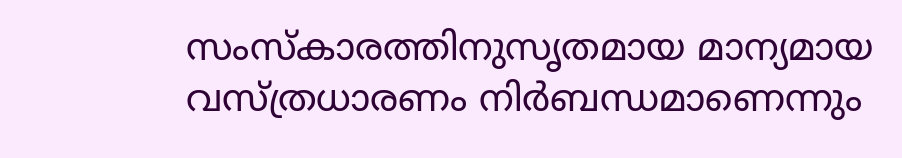സംസ്‌കാരത്തിനുസൃതമായ മാന്യമായ വസ്ത്രധാരണം നിര്‍ബന്ധമാണെന്നും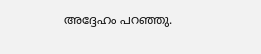അദ്ദേഹം പറഞ്ഞു.